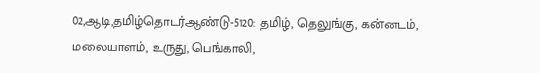02,ஆடி,தமிழ்தொடர்ஆண்டு-5120: தமிழ், தெலுங்கு, கன்னடம், மலையாளம், உருது, பெங்காலி,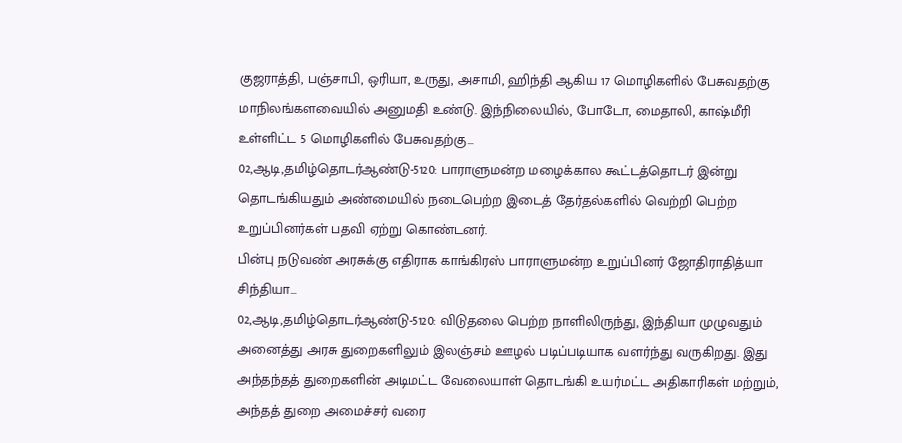குஜராத்தி, பஞ்சாபி, ஒரியா, உருது, அசாமி, ஹிந்தி ஆகிய 17 மொழிகளில் பேசுவதற்கு மாநிலங்களவையில் அனுமதி உண்டு. இந்நிலையில், போடோ, மைதாலி, காஷ்மீரி உள்ளிட்ட 5 மொழிகளில் பேசுவதற்கு...
02,ஆடி,தமிழ்தொடர்ஆண்டு-5120: பாராளுமன்ற மழைக்கால கூட்டத்தொடர் இன்று தொடங்கியதும் அண்மையில் நடைபெற்ற இடைத் தேர்தல்களில் வெற்றி பெற்ற உறுப்பினர்கள் பதவி ஏற்று கொண்டனர்.
பின்பு நடுவண் அரசுக்கு எதிராக காங்கிரஸ் பாராளுமன்ற உறுப்பினர் ஜோதிராதித்யா சிந்தியா...
02,ஆடி,தமிழ்தொடர்ஆண்டு-5120: விடுதலை பெற்ற நாளிலிருந்து, இந்தியா முழுவதும் அனைத்து அரசு துறைகளிலும் இலஞ்சம் ஊழல் படிப்படியாக வளர்ந்து வருகிறது. இது அந்தந்தத் துறைகளின் அடிமட்ட வேலையாள் தொடங்கி உயர்மட்ட அதிகாரிகள் மற்றும், அந்தத் துறை அமைச்சர் வரை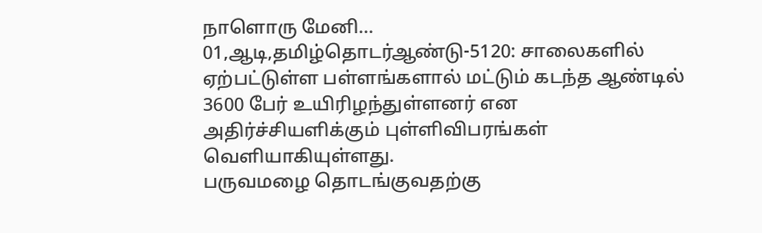நாளொரு மேனி...
01,ஆடி,தமிழ்தொடர்ஆண்டு-5120: சாலைகளில் ஏற்பட்டுள்ள பள்ளங்களால் மட்டும் கடந்த ஆண்டில் 3600 பேர் உயிரிழந்துள்ளனர் என அதிர்ச்சியளிக்கும் புள்ளிவிபரங்கள் வெளியாகியுள்ளது.
பருவமழை தொடங்குவதற்கு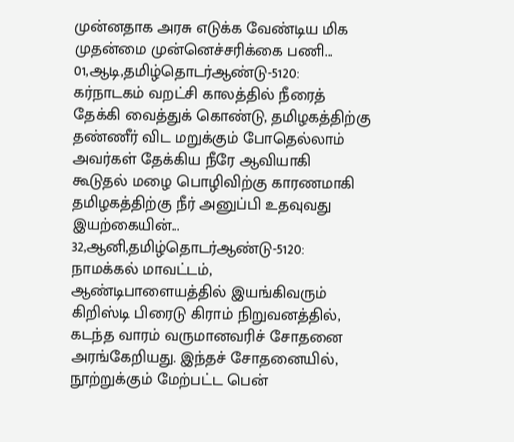முன்னதாக அரசு எடுக்க வேண்டிய மிக முதன்மை முன்னெச்சரிக்கை பணி...
01,ஆடி,தமிழ்தொடர்ஆண்டு-5120: கர்நாடகம் வறட்சி காலத்தில் நீரைத் தேக்கி வைத்துக் கொண்டு, தமிழகத்திற்கு தண்ணீர் விட மறுக்கும் போதெல்லாம் அவர்கள் தேக்கிய நீரே ஆவியாகி கூடுதல் மழை பொழிவிற்கு காரணமாகி தமிழகத்திற்கு நீர் அனுப்பி உதவுவது இயற்கையின்...
32,ஆனி,தமிழ்தொடர்ஆண்டு-5120: நாமக்கல் மாவட்டம், ஆண்டிபாளையத்தில் இயங்கிவரும் கிறிஸ்டி பிரைடு கிராம் நிறுவனத்தில், கடந்த வாரம் வருமானவரிச் சோதனை அரங்கேறியது. இந்தச் சோதனையில், நூற்றுக்கும் மேற்பட்ட பென்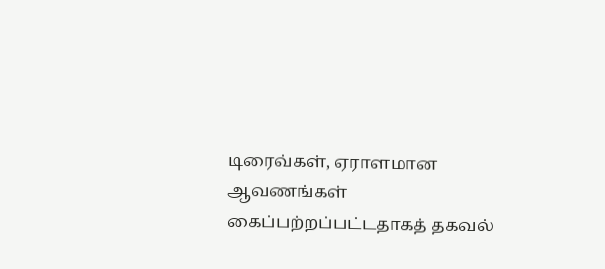டிரைவ்கள், ஏராளமான ஆவணங்கள் கைப்பற்றப்பட்டதாகத் தகவல்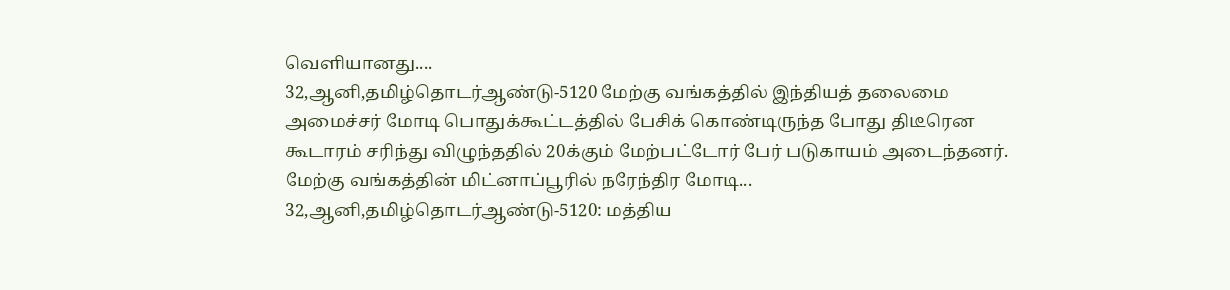வெளியானது....
32,ஆனி,தமிழ்தொடர்ஆண்டு-5120 மேற்கு வங்கத்தில் இந்தியத் தலைமை அமைச்சர் மோடி பொதுக்கூட்டத்தில் பேசிக் கொண்டிருந்த போது திடீரென கூடாரம் சரிந்து விழுந்ததில் 20க்கும் மேற்பட்டோர் பேர் படுகாயம் அடைந்தனர்.
மேற்கு வங்கத்தின் மிட்னாப்பூரில் நரேந்திர மோடி...
32,ஆனி,தமிழ்தொடர்ஆண்டு-5120: மத்திய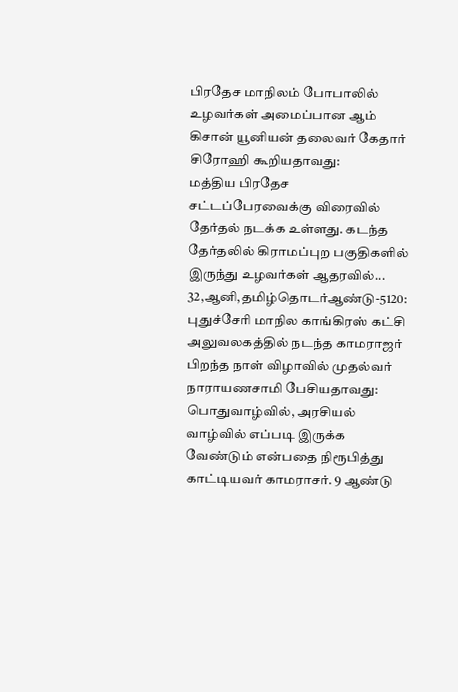பிரதேச மாநிலம் போபாலில் உழவர்கள் அமைப்பான ஆம் கிசான் யூனியன் தலைவர் கேதார் சிரோஹி கூறியதாவது:
மத்திய பிரதேச சட்டப்பேரவைக்கு விரைவில் தேர்தல் நடக்க உள்ளது. கடந்த தேர்தலில் கிராமப்புற பகுதிகளில் இருந்து உழவர்கள் ஆதரவில்...
32,ஆனி,தமிழ்தொடர்ஆண்டு-5120: புதுச்சேரி மாநில காங்கிரஸ் கட்சி அலுவலகத்தில் நடந்த காமராஜர் பிறந்த நாள் விழாவில் முதல்வர் நாராயணசாமி பேசியதாவது:
பொதுவாழ்வில், அரசியல் வாழ்வில் எப்படி இருக்க வேண்டும் என்பதை நிரூபித்து காட்டியவர் காமராசர். 9 ஆண்டு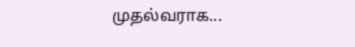முதல்வராக...